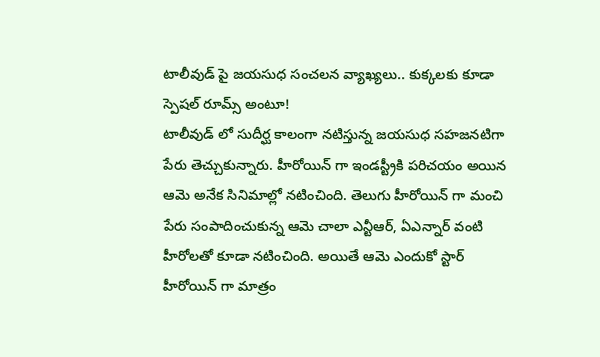టాలీవుడ్ పై జయసుధ సంచలన వ్యాఖ్యలు.. కుక్కలకు కూడా స్పెషల్ రూమ్స్ అంటూ!
టాలీవుడ్ లో సుదీర్ఘ కాలంగా నటిస్తున్న జయసుధ సహజనటిగా పేరు తెచ్చుకున్నారు. హీరోయిన్ గా ఇండస్ట్రీకి పరిచయం అయిన ఆమె అనేక సినిమాల్లో నటించింది. తెలుగు హీరోయిన్ గా మంచి పేరు సంపాదించుకున్న ఆమె చాలా ఎన్టీఆర్, ఏఎన్నార్ వంటి హీరోలతో కూడా నటించింది. అయితే ఆమె ఎందుకో స్టార్ హీరోయిన్ గా మాత్రం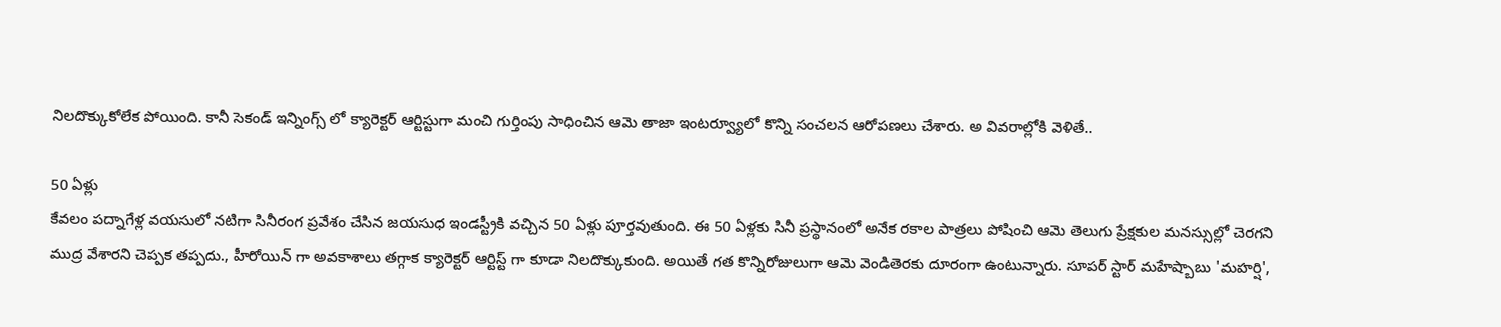నిలదొక్కుకోలేక పోయింది. కానీ సెకండ్ ఇన్నింగ్స్ లో క్యారెక్టర్ ఆర్టిస్టుగా మంచి గుర్తింపు సాధించిన ఆమె తాజా ఇంటర్వ్యూలో కొన్ని సంచలన ఆరోపణలు చేశారు. అ వివరాల్లోకి వెళితే..

50 ఏళ్లు
కేవలం పద్నాగేళ్ల వయసులో నటిగా సినీరంగ ప్రవేశం చేసిన జయసుధ ఇండస్ట్రీకి వచ్చిన 50 ఏళ్లు పూర్తవుతుంది. ఈ 50 ఏళ్లకు సినీ ప్రస్థానంలో అనేక రకాల పాత్రలు పోషించి ఆమె తెలుగు ప్రేక్షకుల మనస్సుల్లో చెరగని ముద్ర వేశారని చెప్పక తప్పదు., హీరోయిన్ గా అవకాశాలు తగ్గాక క్యారెక్టర్ ఆర్టిస్ట్ గా కూడా నిలదొక్కుకుంది. అయితే గత కొన్నిరోజులుగా ఆమె వెండితెరకు దూరంగా ఉంటున్నారు. సూపర్ స్టార్ మహేష్బాబు 'మహర్షి',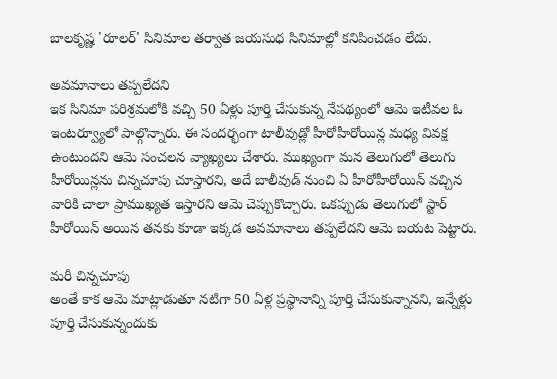బాలకృష్ణ 'రూలర్' సినిమాల తర్వాత జయసుధ సినిమాల్లో కనిపించడం లేదు.

అవమానాలు తప్పలేదని
ఇక సినిమా పరిశ్రమలోకి వచ్చి 50 ఏళ్లు పూర్తి చేసుకున్న నేపథ్యంలో ఆమె ఇటీవల ఓ ఇంటర్వ్యూలో పాల్గొన్నారు. ఈ సందర్భంగా టాలీవుడ్లో హీరోహీరోయిన్ల మధ్య వివక్ష ఉంటుందని ఆమె సంచలన వ్యాఖ్యలు చేశారు. ముఖ్యంగా మన తెలుగులో తెలుగు హీరోయిన్లను చిన్నచూపు చూస్తారని, అదే బాలీవుడ్ నుంచి ఏ హీరోహీరోయిన్ వచ్చిన వారికి చాలా ప్రాముఖ్యత ఇస్తారని ఆమె చెప్పుకొచ్చారు. ఒకప్పుడు తెలుగులో స్టార్ హీరోయిన్ అయిన తనకు కూడా ఇక్కడ అవమానాలు తప్పలేదని ఆమె బయట పెట్టారు.

మరీ చిన్నచూపు
అంతే కాక ఆమె మాట్లాడుతూ నటిగా 50 ఏళ్ల ప్రస్థానాన్ని పూర్తి చేసుకున్నానని, ఇన్నేళ్లు పూర్తి చేసుకున్నందుకు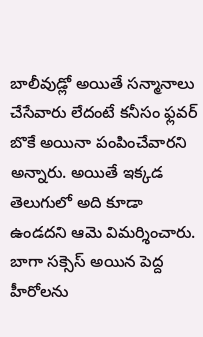బాలీవుడ్లో అయితే సన్మానాలు చేసేవారు లేదంటే కనీసం ఫ్లవర్ బొకే అయినా పంపించేవారని అన్నారు. అయితే ఇక్కడ తెలుగులో అది కూడా ఉండదని ఆమె విమర్శించారు. బాగా సక్సెస్ అయిన పెద్ద హీరోలను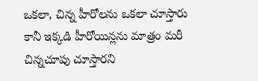ఒకలా, చిన్న హీరోలను ఒకలా చూస్తారు కానీ ఇక్కడి హీరోయిన్లను మాత్రం మరీ చిన్నచూపు చూస్తారని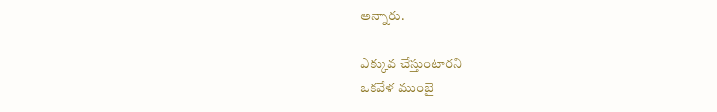అన్నారు.

ఎక్కువ చేస్తుంటారని
ఒకవేళ ముంబై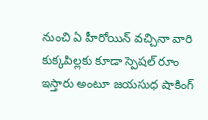నుంచి ఏ హీరోయిన్ వచ్చినా వారి కుక్కపిల్లకు కూడా స్పెషల్ రూం ఇస్తారు అంటూ జయసుధ షాకింగ్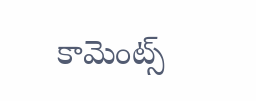కామెంట్స్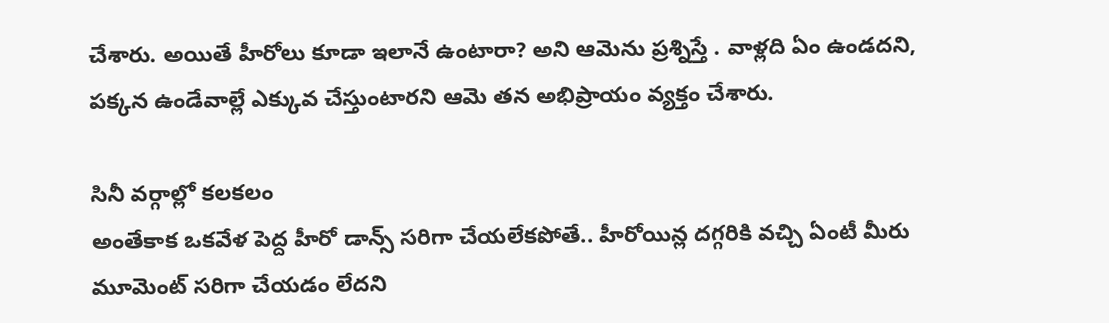చేశారు. అయితే హీరోలు కూడా ఇలానే ఉంటారా? అని ఆమెను ప్రశ్నిస్తే . వాళ్లది ఏం ఉండదని, పక్కన ఉండేవాల్లే ఎక్కువ చేస్తుంటారని ఆమె తన అభిప్రాయం వ్యక్తం చేశారు.

సినీ వర్గాల్లో కలకలం
అంతేకాక ఒకవేళ పెద్ద హీరో డాన్స్ సరిగా చేయలేకపోతే.. హీరోయిన్ల దగ్గరికి వచ్చి ఏంటీ మీరు మూమెంట్ సరిగా చేయడం లేదని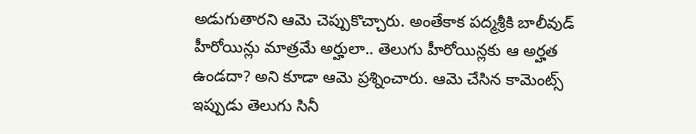అడుగుతారని ఆమె చెప్పుకొచ్చారు. అంతేకాక పద్మశ్రీకి బాలీవుడ్ హీరోయిన్లు మాత్రమే అర్హులా.. తెలుగు హీరోయిన్లకు ఆ అర్హత ఉండదా? అని కూడా ఆమె ప్రశ్నించారు. ఆమె చేసిన కామెంట్స్ ఇప్పుడు తెలుగు సినీ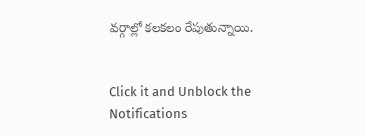వర్గాల్లో కలకలం రేపుతున్నాయి.


Click it and Unblock the Notifications